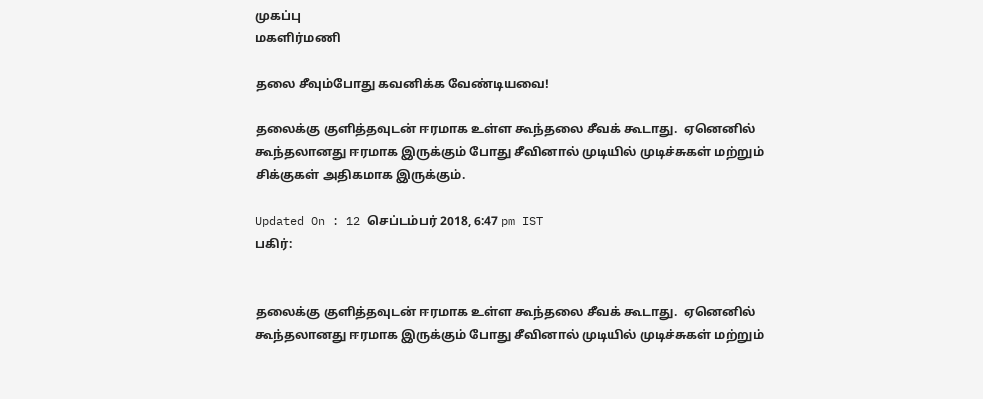முகப்பு
மகளிர்மணி

தலை சீவும்போது கவனிக்க வேண்டியவை!

தலைக்கு குளித்தவுடன் ஈரமாக உள்ள கூந்தலை சீவக் கூடாது.  ஏனெனில் கூந்தலானது ஈரமாக இருக்கும் போது சீவினால் முடியில் முடிச்சுகள் மற்றும் சிக்குகள் அதிகமாக இருக்கும்.

Updated On : 12 செப்டம்பர் 2018, 6:47 pm IST
பகிர்:


தலைக்கு குளித்தவுடன் ஈரமாக உள்ள கூந்தலை சீவக் கூடாது.  ஏனெனில் கூந்தலானது ஈரமாக இருக்கும் போது சீவினால் முடியில் முடிச்சுகள் மற்றும்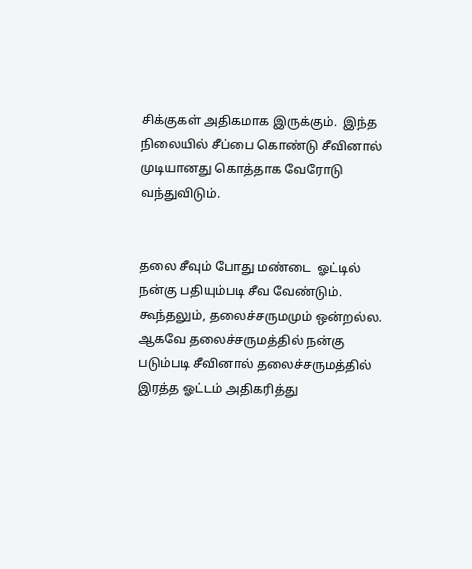சிக்குகள் அதிகமாக இருக்கும்.  இந்த நிலையில் சீப்பை கொண்டு சீவினால் முடியானது கொத்தாக வேரோடு வந்துவிடும்.


தலை சீவும் போது மண்டை  ஓட்டில் நன்கு பதியும்படி சீவ வேண்டும். கூந்தலும், தலைச்சருமமும் ஒன்றல்ல. ஆகவே தலைச்சருமத்தில் நன்கு படும்படி சீவினால் தலைச்சருமத்தில் இரத்த ஓட்டம் அதிகரித்து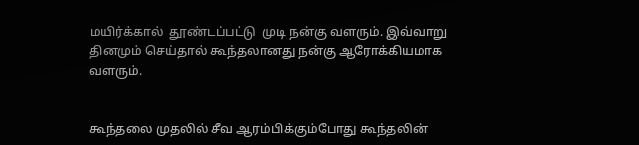மயிர்க்கால்  தூண்டப்பட்டு  முடி நன்கு வளரும். இவ்வாறு தினமும் செய்தால் கூந்தலானது நன்கு ஆரோக்கியமாக வளரும்.


கூந்தலை முதலில் சீவ ஆரம்பிக்கும்போது கூந்தலின்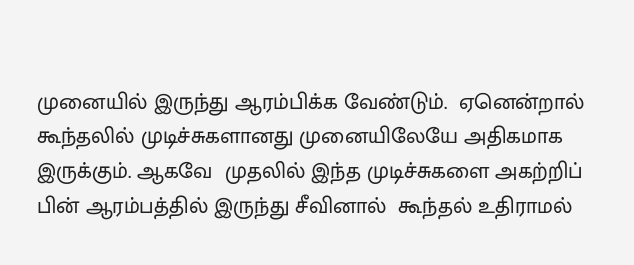முனையில் இருந்து ஆரம்பிக்க வேண்டும்.  ஏனென்றால் கூந்தலில் முடிச்சுகளானது முனையிலேயே அதிகமாக இருக்கும். ஆகவே  முதலில் இந்த முடிச்சுகளை அகற்றிப் பின் ஆரம்பத்தில் இருந்து சீவினால்  கூந்தல் உதிராமல்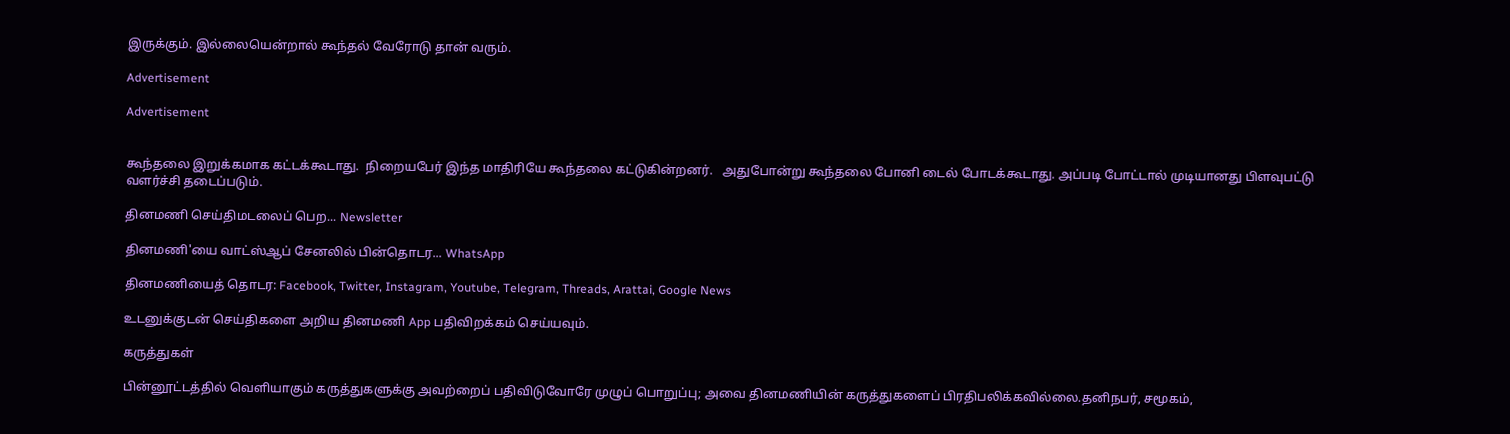இருக்கும். இல்லையென்றால் கூந்தல் வேரோடு தான் வரும்.

Advertisement

Advertisement


கூந்தலை இறுக்கமாக கட்டக்கூடாது.  நிறையபேர் இந்த மாதிரியே கூந்தலை கட்டுகின்றனர்.   அதுபோன்று கூந்தலை போனி டைல் போடக்கூடாது. அப்படி போட்டால் முடியானது பிளவுபட்டு  வளர்ச்சி தடைப்படும்.

தினமணி செய்திமடலைப் பெற... Newsletter

தினமணி'யை வாட்ஸ்ஆப் சேனலில் பின்தொடர... WhatsApp

தினமணியைத் தொடர: Facebook, Twitter, Instagram, Youtube, Telegram, Threads, Arattai, Google News

உடனுக்குடன் செய்திகளை அறிய தினமணி App பதிவிறக்கம் செய்யவும்.

கருத்துகள்

பின்னூட்டத்தில் வெளியாகும் கருத்துகளுக்கு அவற்றைப் பதிவிடுவோரே முழுப் பொறுப்பு; அவை தினமணியின் கருத்துகளைப் பிரதிபலிக்கவில்லை.தனிநபர், சமூகம்,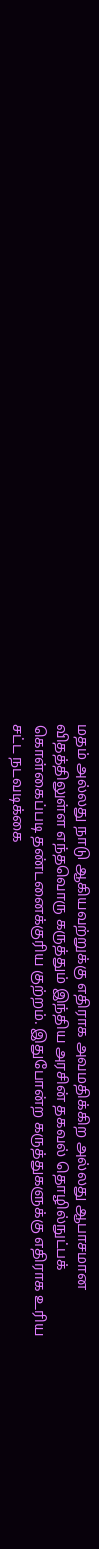மதம் அல்லது நாடு ஆகியவற்றுக்கு எதிராக அவமதிக்கிற அல்லது ஆபாசமான விதத்திலுள்ள எந்தவொரு கருத்தும் இந்திய அரசின் தகவல் தொழில்நுட்பக் கொள்கைப்படி தண்டனைக்குரிய குற்றம். இதுபோன்ற கருத்துகளுக்கு எதிராக உரிய சட்ட நடவடிக்கை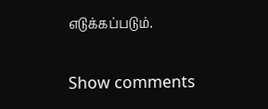எடுக்கப்படும்.

Show comments